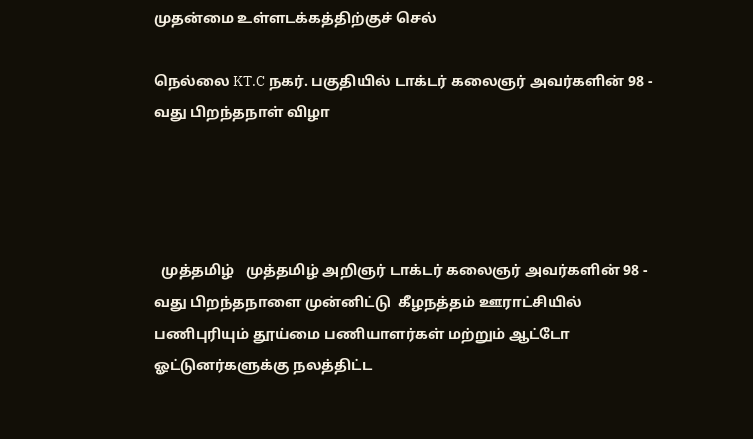முதன்மை உள்ளடக்கத்திற்குச் செல்

நெல்லை KT.C நகர். பகுதியில் டாக்டர் கலைஞர் அவர்களின் 98 - வது பிறந்தநாள் விழா




  முத்தமிழ்   முத்தமிழ் அறிஞர் டாக்டர் கலைஞர் அவர்களின் 98 - வது பிறந்தநாளை முன்னிட்டு  கீழநத்தம் ஊராட்சியில் பணிபுரியும் தூய்மை பணியாளர்கள் மற்றும் ஆட்டோ ஓட்டுனர்களுக்கு நலத்திட்ட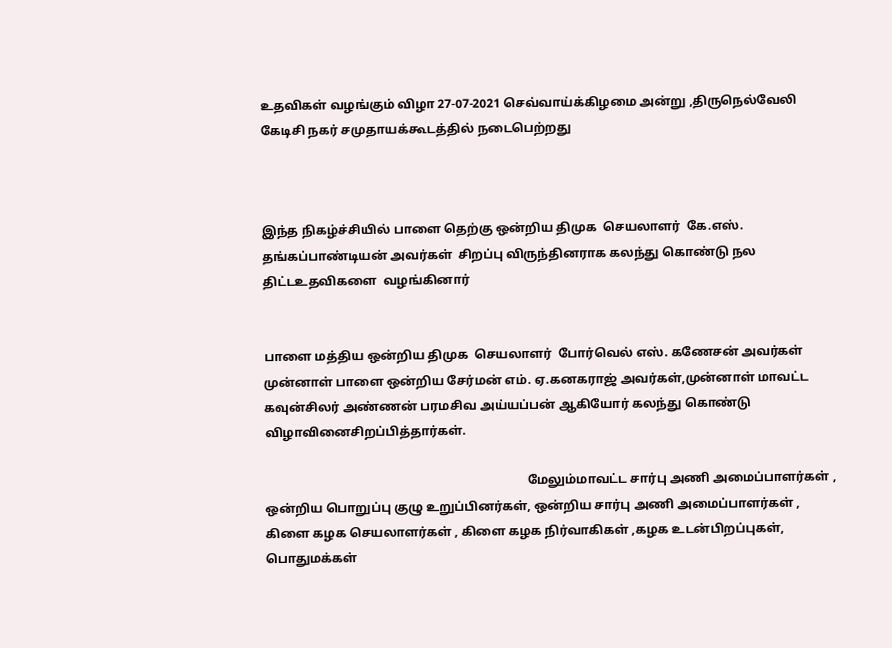உதவிகள் வழங்கும் விழா 27-07-2021 செவ்வாய்க்கிழமை அன்று ,திருநெல்வேலி கேடிசி நகர் சமுதாயக்கூடத்தில் நடைபெற்றது



இந்த நிகழ்ச்சியில் பாளை தெற்கு ஒன்றிய திமுக  செயலாளர்  கே.எஸ். தங்கப்பாண்டியன் அவர்கள்  சிறப்பு விருந்தினராக கலந்து கொண்டு நல திட்டஉதவிகளை  வழங்கினார்


பாளை மத்திய ஒன்றிய திமுக  செயலாளர்  போர்வெல் எஸ். கணேசன் அவர்கள் முன்னாள் பாளை ஒன்றிய சேர்மன் எம். ஏ.கனகராஜ் அவர்கள்,முன்னாள் மாவட்ட கவுன்சிலர் அண்ணன் பரமசிவ அய்யப்பன் ஆகியோர் கலந்து கொண்டு  விழாவினைசிறப்பித்தார்கள்.

                                                                                    மேலும்மாவட்ட சார்பு அணி அமைப்பாளர்கள் , ஒன்றிய பொறுப்பு குழு உறுப்பினர்கள், ஒன்றிய சார்பு அணி அமைப்பாளர்கள் , கிளை கழக செயலாளர்கள் , கிளை கழக நிர்வாகிகள் ,கழக உடன்பிறப்புகள், பொதுமக்கள்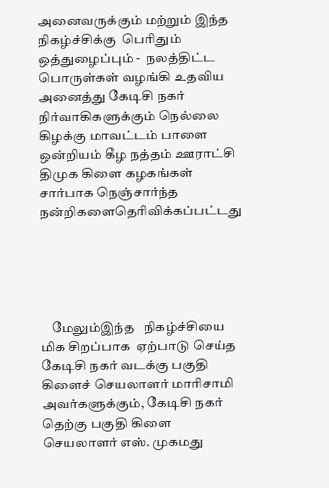அனைவருக்கும் மற்றும் இந்த நிகழ்ச்சிக்கு  பெரிதும் ஒத்துழைப்பும் -  நலத்திட்ட பொருள்கள் வழங்கி உதவிய  அனைத்து கேடிசி நகர் நிர்வாகிகளுக்கும் நெல்லை கிழக்கு மாவட்டம் பாளை ஒன்றியம் கீழ நத்தம் ஊராட்சி திமுக கிளை கழகங்கள் சார்பாக நெஞ்சார்ந்த நன்றிகளைதெரிவிக்கப்பட்டது





    மேலும்இந்த   நிகழ்ச்சியை மிக சிறப்பாக  ஏற்பாடு செய்த  கேடிசி நகர் வடக்கு பகுதி கிளைச் செயலாளர் மாரிசாமி அவர்களுக்கும், கேடிசி நகர் தெற்கு பகுதி கிளை செயலாளர் எஸ். முகமது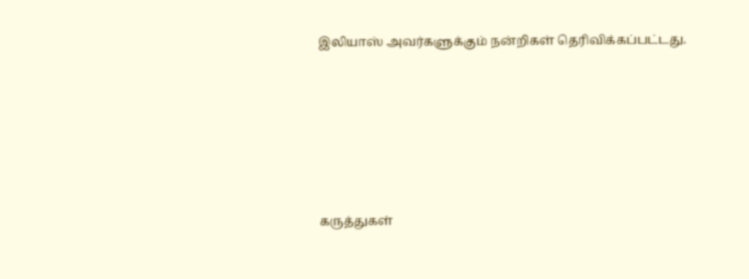இலியாஸ் அவர்களுக்கும் நன்றிகள் தெரிவிக்கப்பட்டது.






கருத்துகள்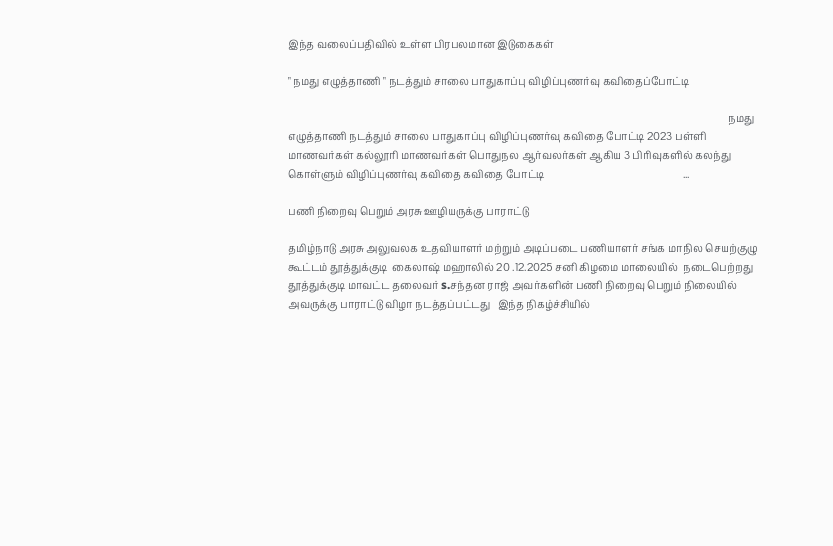இந்த வலைப்பதிவில் உள்ள பிரபலமான இடுகைகள்

" நமது எழுத்தாணி " நடத்தும் சாலை பாதுகாப்பு விழிப்புணர்வு கவிதைப்போட்டி

                                                                                                                                                                               நமது எழுத்தாணி நடத்தும் சாலை பாதுகாப்பு விழிப்புணர்வு கவிதை போட்டி 2023 பள்ளி மாணவர்கள் கல்லூரி மாணவர்கள் பொதுநல ஆர்வலர்கள் ஆகிய 3 பிரிவுகளில் கலந்து கொள்ளும் விழிப்புணர்வு கவிதை கவிதை போட்டி                                                       ...

பணி நிறைவு பெறும் அரசு ஊழியருக்கு பாராட்டு

தமிழ்நாடு அரசு அலுவலக உதவியாளர் மற்றும் அடிப்படை பணியாளர் சங்க மாநில செயற்குழு கூட்டம் தூத்துக்குடி  கைலாஷ் மஹாலில் 20 .12.2025 சனி கிழமை மாலையில்  நடைபெற்றது   தூத்துக்குடி மாவட்ட தலைவர் s.சந்தன ராஜ் அவர்களின் பணி நிறைவு பெறும் நிலையில்  அவருக்கு பாராட்டு விழா நடத்தப்பட்டது   இந்த நிகழ்ச்சியில்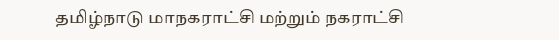தமிழ்நாடு மாநகராட்சி மற்றும் நகராட்சி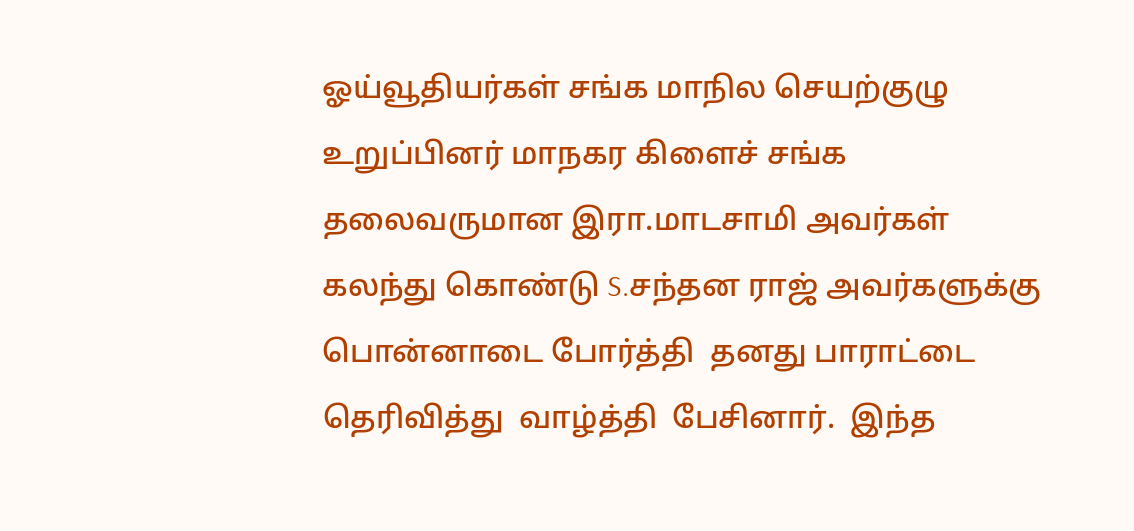ஓய்வூதியர்கள் சங்க மாநில செயற்குழு உறுப்பினர் மாநகர கிளைச் சங்க தலைவருமான இரா.மாடசாமி அவர்கள்  கலந்து கொண்டு S.சந்தன ராஜ் அவர்களுக்கு பொன்னாடை போர்த்தி  தனது பாராட்டை தெரிவித்து  வாழ்த்தி  பேசினார்.  இந்த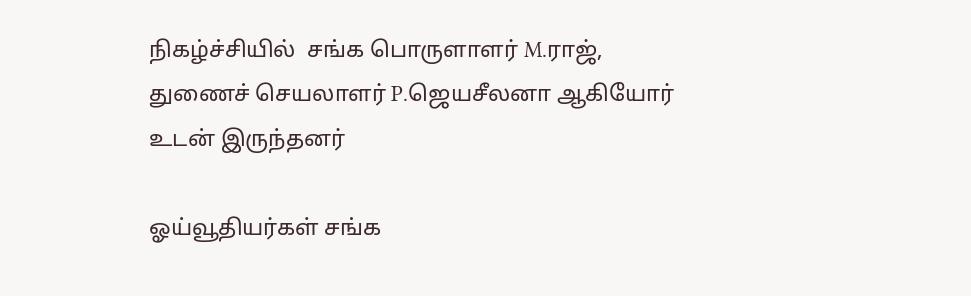நிகழ்ச்சியில்  சங்க பொருளாளர் M.ராஜ், துணைச் செயலாளர் P.ஜெயசீலனா ஆகியோர் உடன் இருந்தனர்

ஓய்வூதியர்கள் சங்க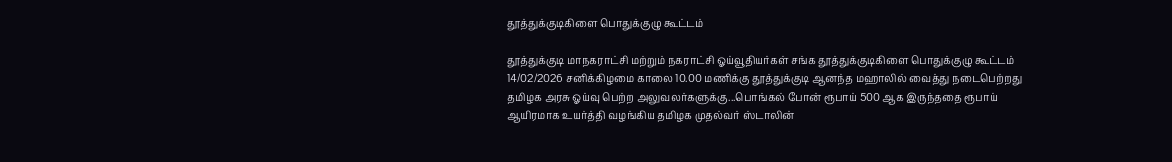தூத்துக்குடிகிளை பொதுக்குழு கூட்டம்

தூத்துக்குடி மாநகராட்சி மற்றும் நகராட்சி ஓய்வூதியர்கள் சங்க தூத்துக்குடிகிளை பொதுக்குழு கூட்டம் 14/02/2026 சனிக்கிழமை காலை 10.00 மணிக்கு தூத்துக்குடி ஆனந்த மஹாலில் வைத்து நடைபெற்றது தமிழக அரசு ஓய்வு பெற்ற அலுவலர்களுக்கு...பொங்கல் போன் ரூபாய் 500 ஆக இருந்ததை ரூபாய் ஆயிரமாக உயர்த்தி வழங்கிய தமிழக முதல்வர் ஸ்டாலின்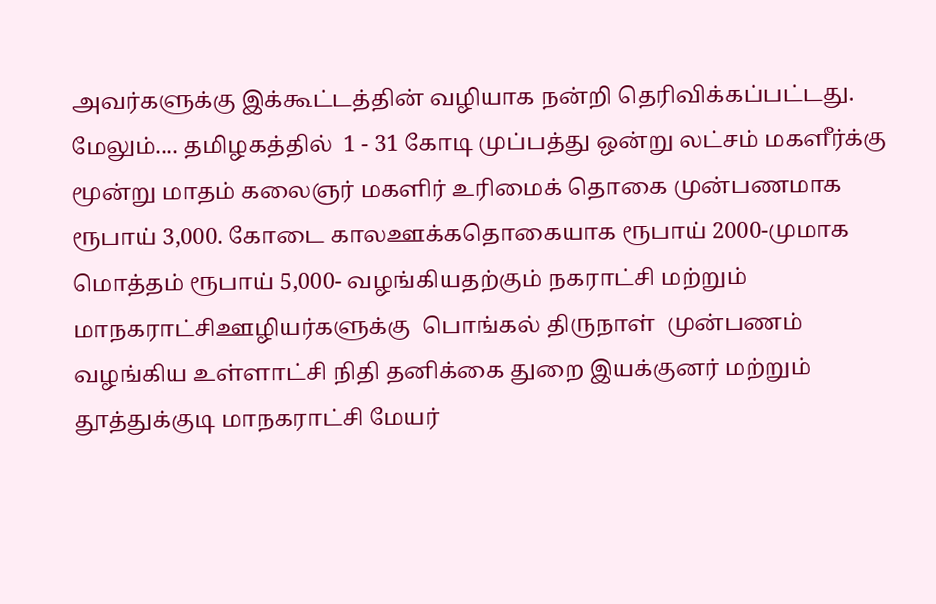அவர்களுக்கு இக்கூட்டத்தின் வழியாக நன்றி தெரிவிக்கப்பட்டது. மேலும்.... தமிழகத்தில்  1 - 31 கோடி முப்பத்து ஒன்று லட்சம் மகளீர்க்கு மூன்று மாதம் கலைஞர் மகளிர் உரிமைக் தொகை முன்பணமாக ரூபாய் 3,000. கோடை காலஊக்கதொகையாக ரூபாய் 2000-முமாக  மொத்தம் ரூபாய் 5,000- வழங்கியதற்கும் நகராட்சி மற்றும் மாநகராட்சிஊழியர்களுக்கு  பொங்கல் திருநாள்  முன்பணம் வழங்கிய உள்ளாட்சி நிதி தனிக்கை துறை இயக்குனர் மற்றும் தூத்துக்குடி மாநகராட்சி மேயர்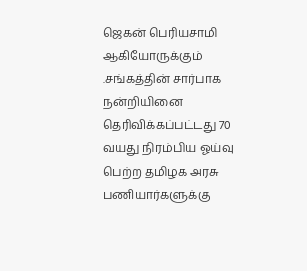ஜெகன் பெரியசாமி ஆகியோருக்கும் .சங்கத்தின் சார்பாக நன்றியினை தெரிவிக்கப்பட்டது 70 வயது நிரம்பிய ஓய்வு பெற்ற தமிழக அரசு பணியார்களுக்கு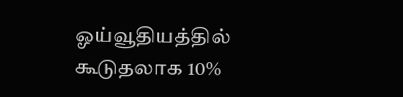ஓய்வூதியத்தில் கூடுதலாக 10%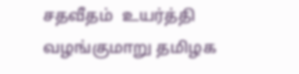சதவீதம்  உயர்த்தி வழங்குமாறு தமிழக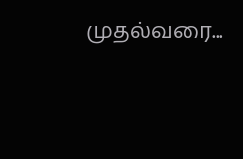முதல்வரை...